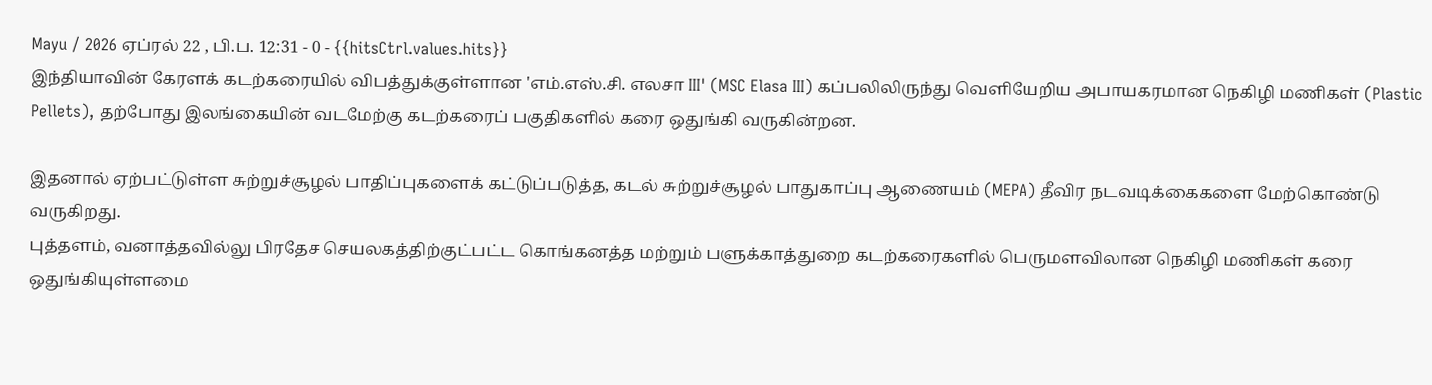Mayu / 2026 ஏப்ரல் 22 , பி.ப. 12:31 - 0 - {{hitsCtrl.values.hits}}
இந்தியாவின் கேரளக் கடற்கரையில் விபத்துக்குள்ளான 'எம்.எஸ்.சி. எலசா III' (MSC Elasa III) கப்பலிலிருந்து வெளியேறிய அபாயகரமான நெகிழி மணிகள் (Plastic Pellets), தற்போது இலங்கையின் வடமேற்கு கடற்கரைப் பகுதிகளில் கரை ஒதுங்கி வருகின்றன.

இதனால் ஏற்பட்டுள்ள சுற்றுச்சூழல் பாதிப்புகளைக் கட்டுப்படுத்த, கடல் சுற்றுச்சூழல் பாதுகாப்பு ஆணையம் (MEPA) தீவிர நடவடிக்கைகளை மேற்கொண்டு வருகிறது.
புத்தளம், வனாத்தவில்லு பிரதேச செயலகத்திற்குட்பட்ட கொங்கனத்த மற்றும் பளுக்காத்துறை கடற்கரைகளில் பெருமளவிலான நெகிழி மணிகள் கரை ஒதுங்கியுள்ளமை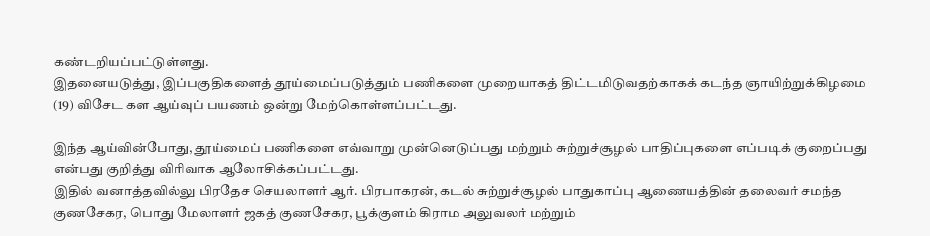கண்டறியப்பட்டுள்ளது.
இதனையடுத்து, இப்பகுதிகளைத் தூய்மைப்படுத்தும் பணிகளை முறையாகத் திட்டமிடுவதற்காகக் கடந்த ஞாயிற்றுக்கிழமை (19) விசேட கள ஆய்வுப் பயணம் ஒன்று மேற்கொள்ளப்பட்டது.

இந்த ஆய்வின்போது, தூய்மைப் பணிகளை எவ்வாறு முன்னெடுப்பது மற்றும் சுற்றுச்சூழல் பாதிப்புகளை எப்படிக் குறைப்பது என்பது குறித்து விரிவாக ஆலோசிக்கப்பட்டது.
இதில் வனாத்தவில்லு பிரதேச செயலாளர் ஆர். பிரபாகரன், கடல் சுற்றுச்சூழல் பாதுகாப்பு ஆணையத்தின் தலைவர் சமந்த குணசேகர, பொது மேலாளர் ஜகத் குணசேகர, பூக்குளம் கிராம அலுவலர் மற்றும்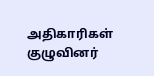அதிகாரிகள் குழுவினர்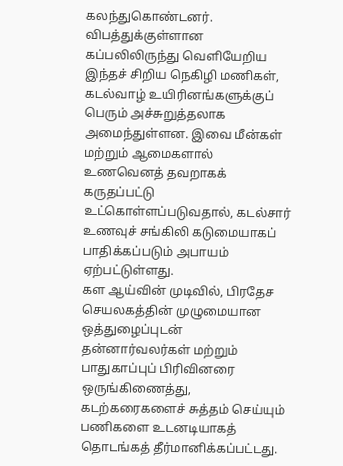கலந்துகொண்டனர்.
விபத்துக்குள்ளான கப்பலிலிருந்து வெளியேறிய இந்தச் சிறிய நெகிழி மணிகள், கடல்வாழ் உயிரினங்களுக்குப் பெரும் அச்சுறுத்தலாக அமைந்துள்ளன. இவை மீன்கள் மற்றும் ஆமைகளால் உணவெனத் தவறாகக் கருதப்பட்டு உட்கொள்ளப்படுவதால், கடல்சார் உணவுச் சங்கிலி கடுமையாகப் பாதிக்கப்படும் அபாயம் ஏற்பட்டுள்ளது.
கள ஆய்வின் முடிவில், பிரதேச செயலகத்தின் முழுமையான ஒத்துழைப்புடன் தன்னார்வலர்கள் மற்றும் பாதுகாப்புப் பிரிவினரை ஒருங்கிணைத்து, கடற்கரைகளைச் சுத்தம் செய்யும் பணிகளை உடனடியாகத் தொடங்கத் தீர்மானிக்கப்பட்டது.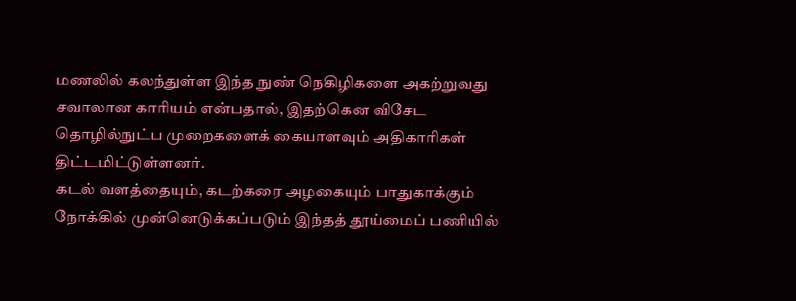மணலில் கலந்துள்ள இந்த நுண் நெகிழிகளை அகற்றுவது சவாலான காரியம் என்பதால், இதற்கென விசேட தொழில்நுட்ப முறைகளைக் கையாளவும் அதிகாரிகள் திட்டமிட்டுள்ளனர்.
கடல் வளத்தையும், கடற்கரை அழகையும் பாதுகாக்கும் நோக்கில் முன்னெடுக்கப்படும் இந்தத் தூய்மைப் பணியில்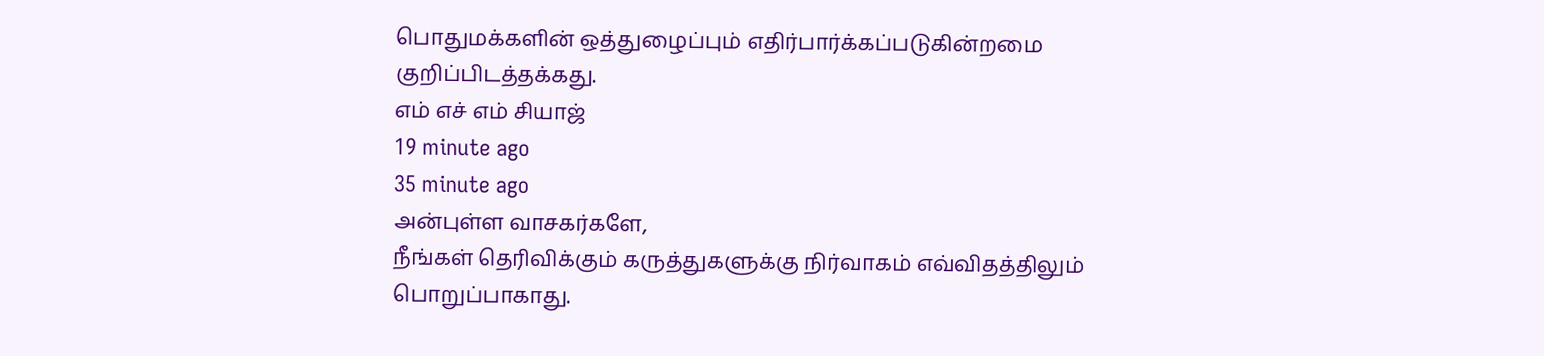பொதுமக்களின் ஒத்துழைப்பும் எதிர்பார்க்கப்படுகின்றமை குறிப்பிடத்தக்கது.
எம் எச் எம் சியாஜ்
19 minute ago
35 minute ago
அன்புள்ள வாசகர்களே,
நீங்கள் தெரிவிக்கும் கருத்துகளுக்கு நிர்வாகம் எவ்விதத்திலும் பொறுப்பாகாது.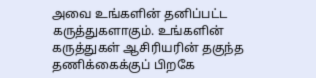அவை உங்களின் தனிப்பட்ட கருத்துகளாகும். உங்களின் கருத்துகள் ஆசிரியரின் தகுந்த தணிக்கைக்குப் பிறகே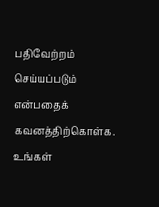பதிவேற்றம் செய்யப்படும் என்பதைக் கவனத்திற்கொள்க. உங்கள்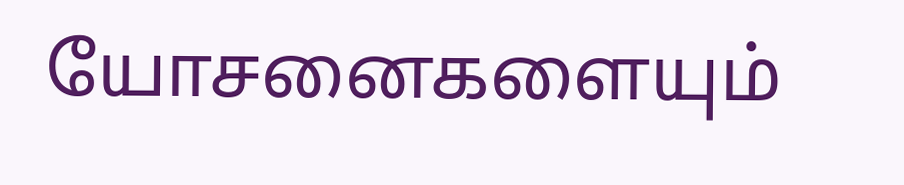யோசனைகளையும்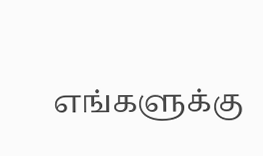எங்களுக்கு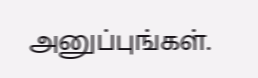அனுப்புங்கள்.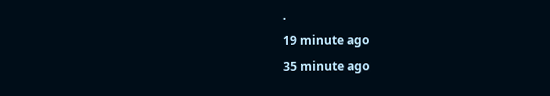.
19 minute ago
35 minute ago